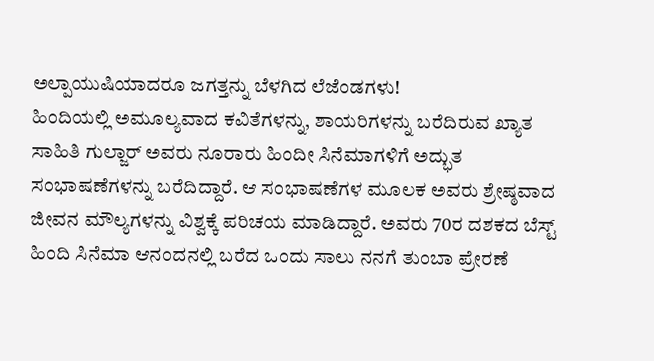ಅಲ್ಪಾಯುಷಿಯಾದರೂ ಜಗತ್ತನ್ನು ಬೆಳಗಿದ ಲೆಜೆಂಡಗಳು!
ಹಿಂದಿಯಲ್ಲಿ ಅಮೂಲ್ಯವಾದ ಕವಿತೆಗಳನ್ನು, ಶಾಯರಿಗಳನ್ನು ಬರೆದಿರುವ ಖ್ಯಾತ ಸಾಹಿತಿ ಗುಲ್ಜಾರ್ ಅವರು ನೂರಾರು ಹಿಂದೀ ಸಿನೆಮಾಗಳಿಗೆ ಅದ್ಭುತ ಸಂಭಾಷಣೆಗಳನ್ನು ಬರೆದಿದ್ದಾರೆ. ಆ ಸಂಭಾಷಣೆಗಳ ಮೂಲಕ ಅವರು ಶ್ರೇಷ್ಠವಾದ ಜೀವನ ಮೌಲ್ಯಗಳನ್ನು ವಿಶ್ವಕ್ಕೆ ಪರಿಚಯ ಮಾಡಿದ್ದಾರೆ. ಅವರು 70ರ ದಶಕದ ಬೆಸ್ಟ್ ಹಿಂದಿ ಸಿನೆಮಾ ಆನಂದನಲ್ಲಿ ಬರೆದ ಒಂದು ಸಾಲು ನನಗೆ ತುಂಬಾ ಪ್ರೇರಣೆ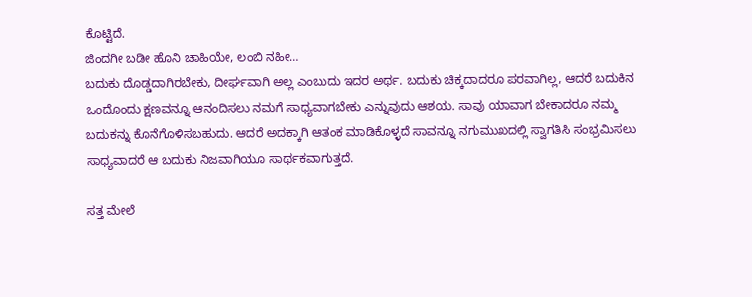ಕೊಟ್ಟಿದೆ.
ಜಿಂದಗೀ ಬಡೀ ಹೊನಿ ಚಾಹಿಯೇ, ಲಂಬಿ ನಹೀ…
ಬದುಕು ದೊಡ್ಡದಾಗಿರಬೇಕು, ದೀರ್ಘವಾಗಿ ಅಲ್ಲ ಎಂಬುದು ಇದರ ಅರ್ಥ. ಬದುಕು ಚಿಕ್ಕದಾದರೂ ಪರವಾಗಿಲ್ಲ, ಆದರೆ ಬದುಕಿನ ಒಂದೊಂದು ಕ್ಷಣವನ್ನೂ ಆನಂದಿಸಲು ನಮಗೆ ಸಾಧ್ಯವಾಗಬೇಕು ಎನ್ನುವುದು ಆಶಯ. ಸಾವು ಯಾವಾಗ ಬೇಕಾದರೂ ನಮ್ಮ ಬದುಕನ್ನು ಕೊನೆಗೊಳಿಸಬಹುದು. ಆದರೆ ಅದಕ್ಕಾಗಿ ಆತಂಕ ಮಾಡಿಕೊಳ್ಳದೆ ಸಾವನ್ನೂ ನಗುಮುಖದಲ್ಲಿ ಸ್ವಾಗತಿಸಿ ಸಂಭ್ರಮಿಸಲು ಸಾಧ್ಯವಾದರೆ ಆ ಬದುಕು ನಿಜವಾಗಿಯೂ ಸಾರ್ಥಕವಾಗುತ್ತದೆ.

ಸತ್ತ ಮೇಲೆ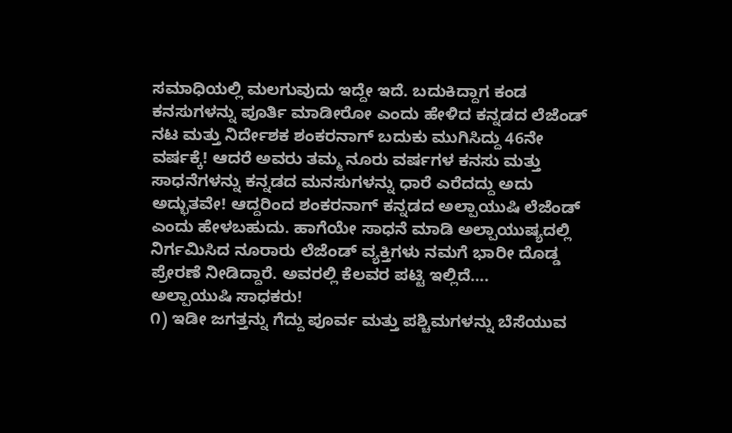ಸಮಾಧಿಯಲ್ಲಿ ಮಲಗುವುದು ಇದ್ದೇ ಇದೆ. ಬದುಕಿದ್ದಾಗ ಕಂಡ ಕನಸುಗಳನ್ನು ಪೂರ್ತಿ ಮಾಡೀರೋ ಎಂದು ಹೇಳಿದ ಕನ್ನಡದ ಲೆಜೆಂಡ್ ನಟ ಮತ್ತು ನಿರ್ದೇಶಕ ಶಂಕರನಾಗ್ ಬದುಕು ಮುಗಿಸಿದ್ದು 46ನೇ ವರ್ಷಕ್ಕೆ! ಆದರೆ ಅವರು ತಮ್ಮ ನೂರು ವರ್ಷಗಳ ಕನಸು ಮತ್ತು ಸಾಧನೆಗಳನ್ನು ಕನ್ನಡದ ಮನಸುಗಳನ್ನು ಧಾರೆ ಎರೆದದ್ದು ಅದು ಅದ್ಭುತವೇ! ಆದ್ದರಿಂದ ಶಂಕರನಾಗ್ ಕನ್ನಡದ ಅಲ್ಪಾಯುಷಿ ಲೆಜೆಂಡ್ ಎಂದು ಹೇಳಬಹುದು. ಹಾಗೆಯೇ ಸಾಧನೆ ಮಾಡಿ ಅಲ್ಪಾಯುಷ್ಯದಲ್ಲಿ ನಿರ್ಗಮಿಸಿದ ನೂರಾರು ಲೆಜೆಂಡ್ ವ್ಯಕ್ತಿಗಳು ನಮಗೆ ಭಾರೀ ದೊಡ್ಡ ಪ್ರೇರಣೆ ನೀಡಿದ್ದಾರೆ. ಅವರಲ್ಲಿ ಕೆಲವರ ಪಟ್ಟಿ ಇಲ್ಲಿದೆ….
ಅಲ್ಪಾಯುಷಿ ಸಾಧಕರು!
೧) ಇಡೀ ಜಗತ್ತನ್ನು ಗೆದ್ದು ಪೂರ್ವ ಮತ್ತು ಪಶ್ಚಿಮಗಳನ್ನು ಬೆಸೆಯುವ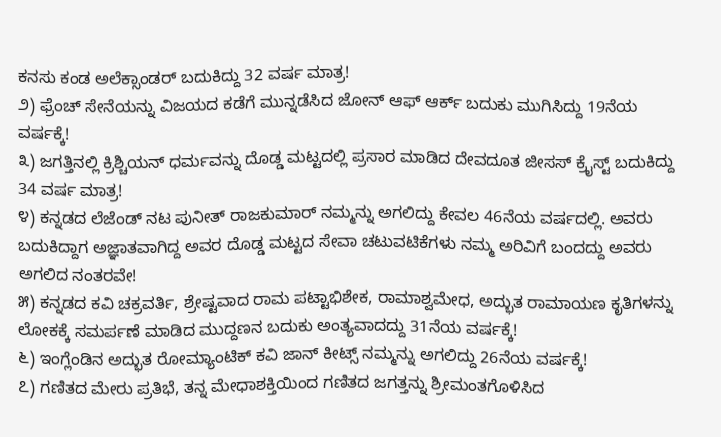ಕನಸು ಕಂಡ ಅಲೆಕ್ಸಾಂಡರ್ ಬದುಕಿದ್ದು 32 ವರ್ಷ ಮಾತ್ರ!
೨) ಫ್ರೆಂಚ್ ಸೇನೆಯನ್ನು ವಿಜಯದ ಕಡೆಗೆ ಮುನ್ನಡೆಸಿದ ಜೋನ್ ಆಫ್ ಆರ್ಕ್ ಬದುಕು ಮುಗಿಸಿದ್ದು 19ನೆಯ ವರ್ಷಕ್ಕೆ!
೩) ಜಗತ್ತಿನಲ್ಲಿ ಕ್ರಿಶ್ಚಿಯನ್ ಧರ್ಮವನ್ನು ದೊಡ್ಡ ಮಟ್ಟದಲ್ಲಿ ಪ್ರಸಾರ ಮಾಡಿದ ದೇವದೂತ ಜೀಸಸ್ ಕ್ರೈಸ್ಟ್ ಬದುಕಿದ್ದು 34 ವರ್ಷ ಮಾತ್ರ!
೪) ಕನ್ನಡದ ಲೆಜೆಂಡ್ ನಟ ಪುನೀತ್ ರಾಜಕುಮಾರ್ ನಮ್ಮನ್ನು ಅಗಲಿದ್ದು ಕೇವಲ 46ನೆಯ ವರ್ಷದಲ್ಲಿ. ಅವರು ಬದುಕಿದ್ದಾಗ ಅಜ್ಞಾತವಾಗಿದ್ದ ಅವರ ದೊಡ್ಡ ಮಟ್ಟದ ಸೇವಾ ಚಟುವಟಿಕೆಗಳು ನಮ್ಮ ಅರಿವಿಗೆ ಬಂದದ್ದು ಅವರು ಅಗಲಿದ ನಂತರವೇ!
೫) ಕನ್ನಡದ ಕವಿ ಚಕ್ರವರ್ತಿ, ಶ್ರೇಷ್ಟವಾದ ರಾಮ ಪಟ್ಟಾಭಿಶೇಕ, ರಾಮಾಶ್ವಮೇಧ, ಅದ್ಭುತ ರಾಮಾಯಣ ಕೃತಿಗಳನ್ನು ಲೋಕಕ್ಕೆ ಸಮರ್ಪಣೆ ಮಾಡಿದ ಮುದ್ದಣನ ಬದುಕು ಅಂತ್ಯವಾದದ್ದು 31ನೆಯ ವರ್ಷಕ್ಕೆ!
೬) ಇಂಗ್ಲೆಂಡಿನ ಅದ್ಭುತ ರೋಮ್ಯಾಂಟಿಕ್ ಕವಿ ಜಾನ್ ಕೀಟ್ಸ್ ನಮ್ಮನ್ನು ಅಗಲಿದ್ದು 26ನೆಯ ವರ್ಷಕ್ಕೆ!
೭) ಗಣಿತದ ಮೇರು ಪ್ರತಿಭೆ, ತನ್ನ ಮೇಧಾಶಕ್ತಿಯಿಂದ ಗಣಿತದ ಜಗತ್ತನ್ನು ಶ್ರೀಮಂತಗೊಳಿಸಿದ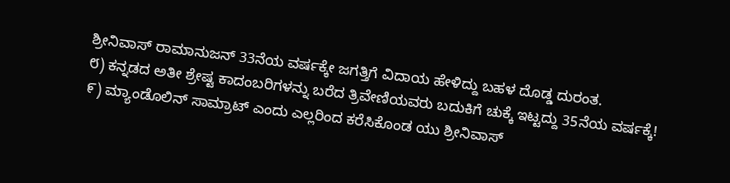ಶ್ರೀನಿವಾಸ್ ರಾಮಾನುಜನ್ 33ನೆಯ ವರ್ಷಕ್ಕೇ ಜಗತ್ತಿಗೆ ವಿದಾಯ ಹೇಳಿದ್ದು ಬಹಳ ದೊಡ್ಡ ದುರಂತ.
೮) ಕನ್ನಡದ ಅತೀ ಶ್ರೇಷ್ಟ ಕಾದಂಬರಿಗಳನ್ನು ಬರೆದ ತ್ರಿವೇಣಿಯವರು ಬದುಕಿಗೆ ಚುಕ್ಕೆ ಇಟ್ಟದ್ದು 35ನೆಯ ವರ್ಷಕ್ಕೆ!
೯) ಮ್ಯಾಂಡೊಲಿನ್ ಸಾಮ್ರಾಟ್ ಎಂದು ಎಲ್ಲರಿಂದ ಕರೆಸಿಕೊಂಡ ಯು ಶ್ರೀನಿವಾಸ್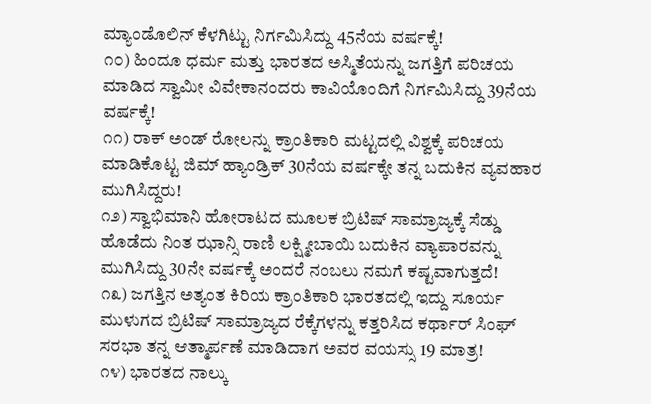ಮ್ಯಾಂಡೊಲಿನ್ ಕೆಳಗಿಟ್ಟು ನಿರ್ಗಮಿಸಿದ್ದು 45ನೆಯ ವರ್ಷಕ್ಕೆ!
೧೦) ಹಿಂದೂ ಧರ್ಮ ಮತ್ತು ಭಾರತದ ಅಸ್ಮಿತೆಯನ್ನು ಜಗತ್ತಿಗೆ ಪರಿಚಯ ಮಾಡಿದ ಸ್ವಾಮೀ ವಿವೇಕಾನಂದರು ಕಾವಿಯೊಂದಿಗೆ ನಿರ್ಗಮಿಸಿದ್ದು 39ನೆಯ ವರ್ಷಕ್ಕೆ!
೧೧) ರಾಕ್ ಅಂಡ್ ರೋಲನ್ನು ಕ್ರಾಂತಿಕಾರಿ ಮಟ್ಟದಲ್ಲಿ ವಿಶ್ವಕ್ಕೆ ಪರಿಚಯ ಮಾಡಿಕೊಟ್ಟ ಜಿಮ್ ಹ್ಯಾಂಡ್ರಿಕ್ 30ನೆಯ ವರ್ಷಕ್ಕೇ ತನ್ನ ಬದುಕಿನ ವ್ಯವಹಾರ ಮುಗಿಸಿದ್ದರು!
೧೨) ಸ್ವಾಭಿಮಾನಿ ಹೋರಾಟದ ಮೂಲಕ ಬ್ರಿಟಿಷ್ ಸಾಮ್ರಾಜ್ಯಕ್ಕೆ ಸೆಡ್ಡು ಹೊಡೆದು ನಿಂತ ಝಾನ್ಸಿ ರಾಣಿ ಲಕ್ಷ್ಮೀಬಾಯಿ ಬದುಕಿನ ವ್ಯಾಪಾರವನ್ನು ಮುಗಿಸಿದ್ದು 30ನೇ ವರ್ಷಕ್ಕೆ ಅಂದರೆ ನಂಬಲು ನಮಗೆ ಕಷ್ಟವಾಗುತ್ತದೆ!
೧೩) ಜಗತ್ತಿನ ಅತ್ಯಂತ ಕಿರಿಯ ಕ್ರಾಂತಿಕಾರಿ ಭಾರತದಲ್ಲಿ ಇದ್ದು ಸೂರ್ಯ ಮುಳುಗದ ಬ್ರಿಟಿಷ್ ಸಾಮ್ರಾಜ್ಯದ ರೆಕ್ಕೆಗಳನ್ನು ಕತ್ತರಿಸಿದ ಕರ್ಥಾರ್ ಸಿಂಘ್ ಸರಭಾ ತನ್ನ ಆತ್ಮಾರ್ಪಣೆ ಮಾಡಿದಾಗ ಅವರ ವಯಸ್ಸು 19 ಮಾತ್ರ!
೧೪) ಭಾರತದ ನಾಲ್ಕು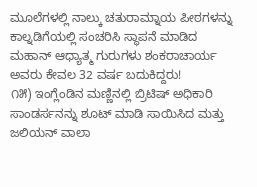ಮೂಲೆಗಳಲ್ಲಿ ನಾಲ್ಕು ಚತುರಾಮ್ನಾಯ ಪೀಠಗಳನ್ನು ಕಾಲ್ನಡಿಗೆಯಲ್ಲಿ ಸಂಚರಿಸಿ ಸ್ಥಾಪನೆ ಮಾಡಿದ ಮಹಾನ್ ಆಧ್ಯಾತ್ಮ ಗುರುಗಳು ಶಂಕರಾಚಾರ್ಯ ಅವರು ಕೇವಲ 32 ವರ್ಷ ಬದುಕಿದ್ದರು!
೧೫) ಇಂಗ್ಲೆಂಡಿನ ಮಣ್ಣಿನಲ್ಲಿ ಬ್ರಿಟಿಷ್ ಅಧಿಕಾರಿ ಸಾಂಡರ್ಸನನ್ನು ಶೂಟ್ ಮಾಡಿ ಸಾಯಿಸಿದ ಮತ್ತು ಜಲಿಯನ್ ವಾಲಾ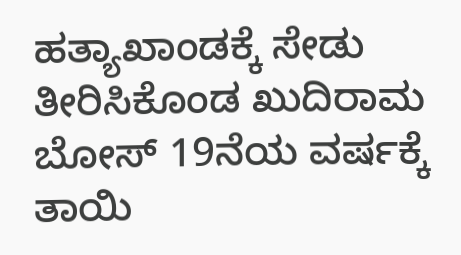ಹತ್ಯಾಖಾಂಡಕ್ಕೆ ಸೇಡು ತೀರಿಸಿಕೊಂಡ ಖುದಿರಾಮ ಬೋಸ್ 19ನೆಯ ವರ್ಷಕ್ಕೆ ತಾಯಿ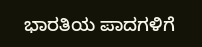ಭಾರತಿಯ ಪಾದಗಳಿಗೆ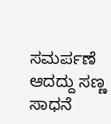ಸಮರ್ಪಣೆ ಆದದ್ದು ಸಣ್ಣ ಸಾಧನೆ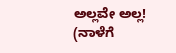ಅಲ್ಲವೇ ಅಲ್ಲ!
(ನಾಳೆಗೆ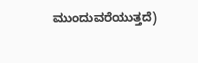ಮುಂದುವರೆಯುತ್ತದೆ)